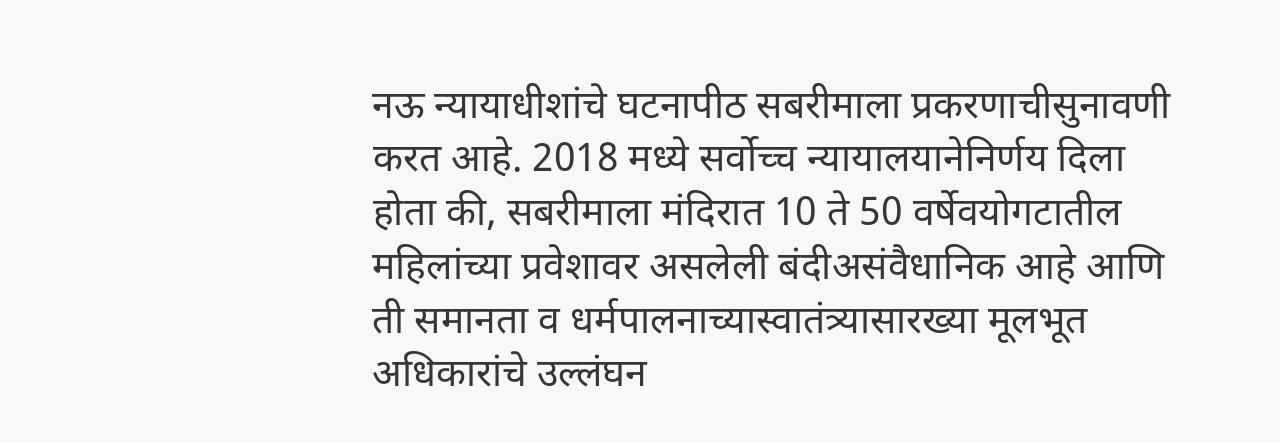नऊ न्यायाधीशांचे घटनापीठ सबरीमाला प्रकरणाचीसुनावणी करत आहे. 2018 मध्ये सर्वोच्च न्यायालयानेनिर्णय दिला होता की, सबरीमाला मंदिरात 10 ते 50 वर्षेवयोगटातील महिलांच्या प्रवेशावर असलेली बंदीअसंवैधानिक आहे आणि ती समानता व धर्मपालनाच्यास्वातंत्र्यासारख्या मूलभूत अधिकारांचे उल्लंघन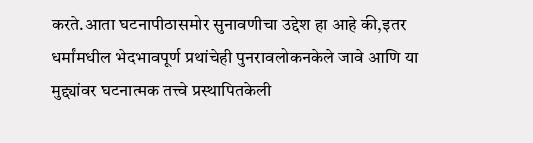करते.आता घटनापीठासमोर सुनावणीचा उद्देश हा आहे की,इतर धर्मांमधील भेदभावपूर्ण प्रथांचेही पुनरावलोकनकेले जावे आणि या मुद्द्यांवर घटनात्मक तत्त्वे प्रस्थापितकेली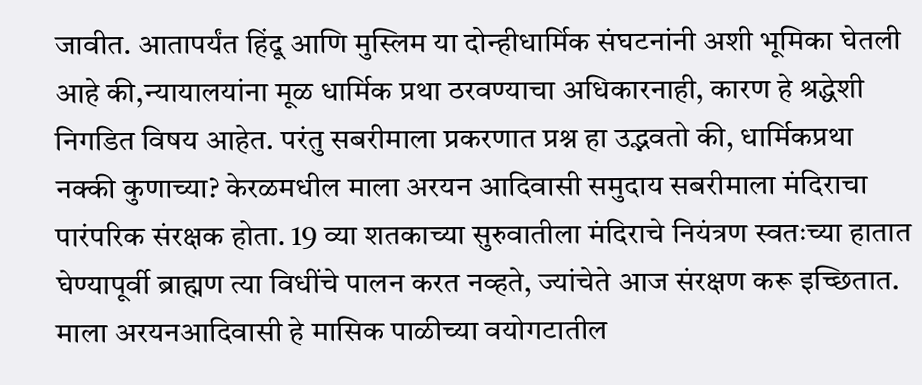जावीत. आतापर्यंत हिंदू आणि मुस्लिम या दोन्हीधार्मिक संघटनांनी अशी भूमिका घेतली आहे की,न्यायालयांना मूळ धार्मिक प्रथा ठरवण्याचा अधिकारनाही, कारण हे श्रद्धेशी निगडित विषय आहेत. परंतु सबरीमाला प्रकरणात प्रश्न हा उद्भवतो की, धार्मिकप्रथा नक्की कुणाच्या? केरळमधील माला अरयन आदिवासी समुदाय सबरीमाला मंदिराचा पारंपरिक संरक्षक होता. 19 व्या शतकाच्या सुरुवातीला मंदिराचे नियंत्रण स्वतःच्या हातात घेण्यापूर्वी ब्राह्मण त्या विधींचे पालन करत नव्हते, ज्यांचेते आज संरक्षण करू इच्छितात. माला अरयनआदिवासी हे मासिक पाळीच्या वयोगटातील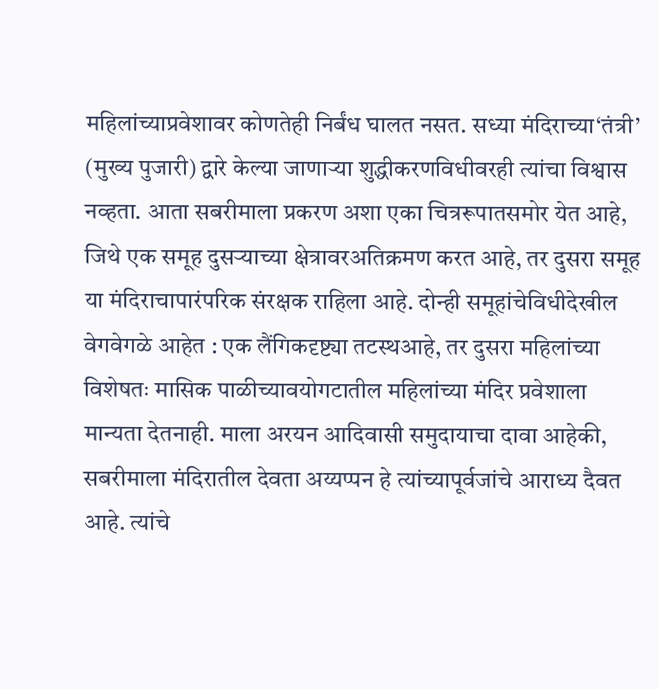महिलांच्याप्रवेशावर कोणतेही निर्बंध घालत नसत. सध्या मंदिराच्या‘तंत्री’ (मुख्य पुजारी) द्वारे केल्या जाणाऱ्या शुद्धीकरणविधीवरही त्यांचा विश्वास नव्हता. आता सबरीमाला प्रकरण अशा एका चित्ररूपातसमोर येत आहे, जिथे एक समूह दुसऱ्याच्या क्षेत्रावरअतिक्रमण करत आहे, तर दुसरा समूह या मंदिराचापारंपरिक संरक्षक राहिला आहे. दोन्ही समूहांचेविधीदेखील वेगवेगळे आहेत : एक लैंगिकदृष्ट्या तटस्थआहे, तर दुसरा महिलांच्या विशेषतः मासिक पाळीच्यावयोगटातील महिलांच्या मंदिर प्रवेशाला मान्यता देतनाही. माला अरयन आदिवासी समुदायाचा दावा आहेकी, सबरीमाला मंदिरातील देवता अय्यप्पन हे त्यांच्यापूर्वजांचे आराध्य दैवत आहे. त्यांचे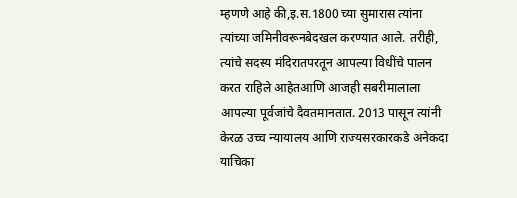म्हणणे आहे की,इ.स.1800 च्या सुमारास त्यांना त्यांच्या जमिनीवरूनबेदखल करण्यात आले. तरीही, त्यांचे सदस्य मंदिरातपरतून आपल्या विधींचे पालन करत राहिले आहेतआणि आजही सबरीमालाला आपल्या पूर्वजांचे दैवतमानतात. 2013 पासून त्यांनी केरळ उच्च न्यायालय आणि राज्यसरकारकडे अनेकदा याचिका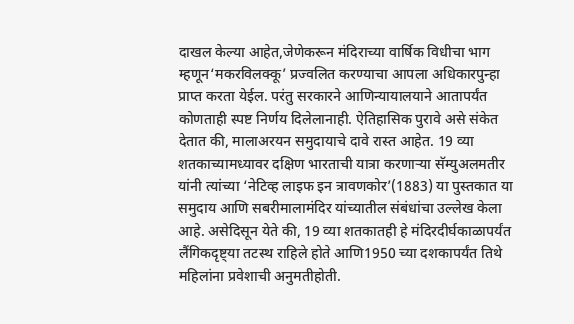दाखल केल्या आहेत,जेणेकरून मंदिराच्या वार्षिक विधीचा भाग म्हणून‘मकरविलक्कू’ प्रज्वलित करण्याचा आपला अधिकारपुन्हा प्राप्त करता येईल. परंतु सरकारने आणिन्यायालयाने आतापर्यंत कोणताही स्पष्ट निर्णय दिलेलानाही. ऐतिहासिक पुरावे असे संकेत देतात की, मालाअरयन समुदायाचे दावे रास्त आहेत. 19 व्या शतकाच्यामध्यावर दक्षिण भारताची यात्रा करणाऱ्या सॅम्युअलमतीर यांनी त्यांच्या ‘नेटिव्ह लाइफ इन त्रावणकोर’(1883) या पुस्तकात या समुदाय आणि सबरीमालामंदिर यांच्यातील संबंधांचा उल्लेख केला आहे. असेदिसून येते की, 19 व्या शतकातही हे मंदिरदीर्घकाळापर्यंत लैंगिकदृष्ट्या तटस्थ राहिले होते आणि1950 च्या दशकापर्यंत तिथे महिलांना प्रवेशाची अनुमतीहोती.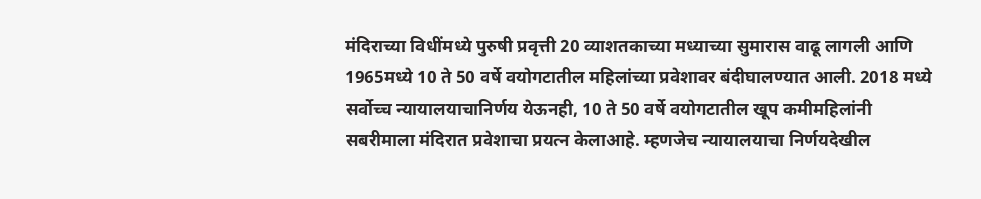मंदिराच्या विधींमध्ये पुरुषी प्रवृत्ती 20 व्याशतकाच्या मध्याच्या सुमारास वाढू लागली आणि 1965मध्ये 10 ते 50 वर्षे वयोगटातील महिलांच्या प्रवेशावर बंदीघालण्यात आली. 2018 मध्ये सर्वोच्च न्यायालयाचानिर्णय येऊनही, 10 ते 50 वर्षे वयोगटातील खूप कमीमहिलांनी सबरीमाला मंदिरात प्रवेशाचा प्रयत्न केलाआहे. म्हणजेच न्यायालयाचा निर्णयदेखील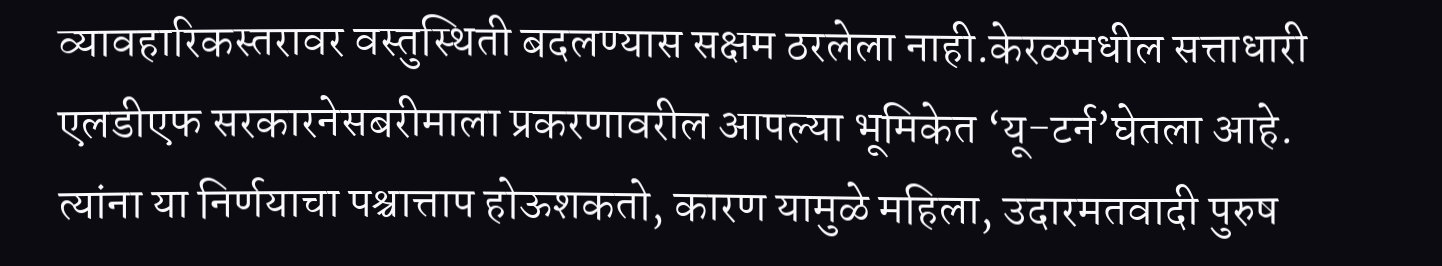व्यावहारिकस्तरावर वस्तुस्थिती बदलण्यास सक्षम ठरलेला नाही.केरळमधील सत्ताधारी एलडीएफ सरकारनेसबरीमाला प्रकरणावरील आपल्या भूमिकेत ‘यू-टर्न’घेतला आहे. त्यांना या निर्णयाचा पश्चात्ताप होऊशकतो, कारण यामुळे महिला, उदारमतवादी पुरुष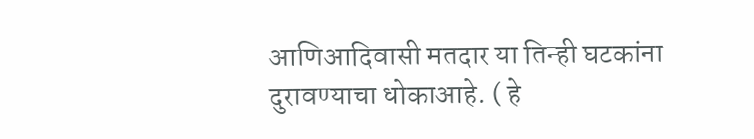आणिआदिवासी मतदार या तिन्ही घटकांना दुरावण्याचा धोकाआहे. ( हे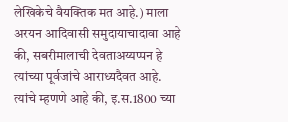लेखिकेचे वैयक्तिक मत आहे.) माला अरयन आदिवासी समुदायाचादावा आहे की, सबरीमालाची देवताअय्यप्पन हे त्यांच्या पूर्वजांचे आराध्यदैवत आहे. त्यांचे म्हणणे आहे की, इ.स.1800 च्या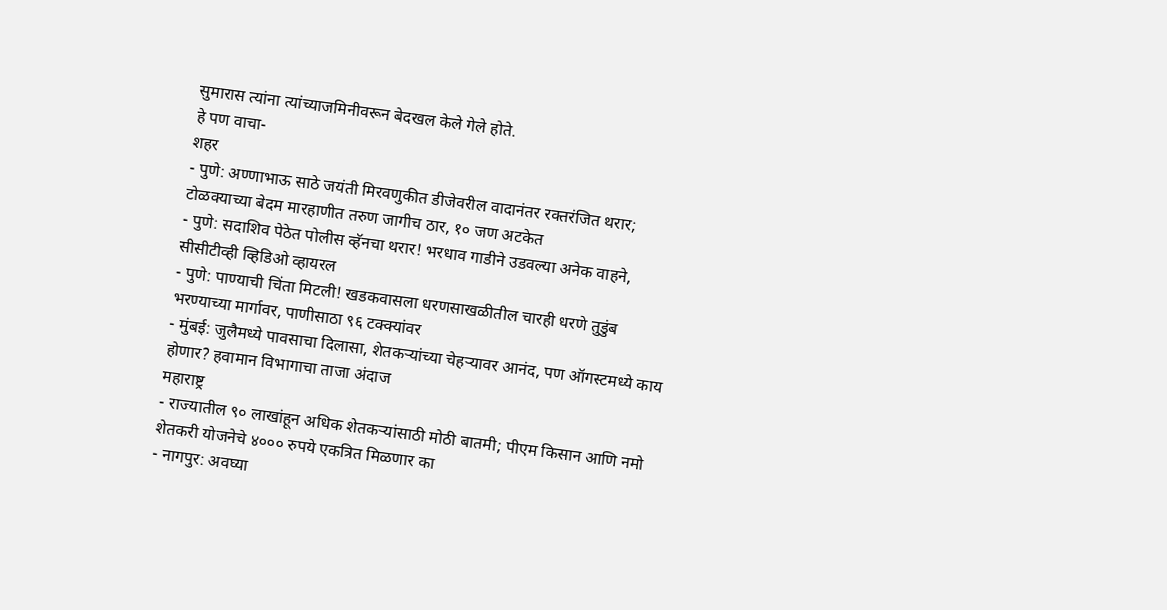सुमारास त्यांना त्यांच्याजमिनीवरून बेदखल केले गेले होते.
हे पण वाचा-
शहर
- पुणे: अण्णाभाऊ साठे जयंती मिरवणुकीत डीजेवरील वादानंतर रक्तरंजित थरार; टोळक्याच्या बेदम मारहाणीत तरुण जागीच ठार, १० जण अटकेत
- पुणे: सदाशिव पेठेत पोलीस व्हॅनचा थरार! भरधाव गाडीने उडवल्या अनेक वाहने, सीसीटीव्ही व्हिडिओ व्हायरल
- पुणे: पाण्याची चिंता मिटली! खडकवासला धरणसाखळीतील चारही धरणे तुडुंब भरण्याच्या मार्गावर, पाणीसाठा ९६ टक्क्यांवर
- मुंबई: जुलैमध्ये पावसाचा दिलासा, शेतकऱ्यांच्या चेहऱ्यावर आनंद, पण ऑगस्टमध्ये काय होणार? हवामान विभागाचा ताजा अंदाज
महाराष्ट्र
- राज्यातील ९० लाखांहून अधिक शेतकऱ्यांसाठी मोठी बातमी; पीएम किसान आणि नमो शेतकरी योजनेचे ४००० रुपये एकत्रित मिळणार का
- नागपुर: अवघ्या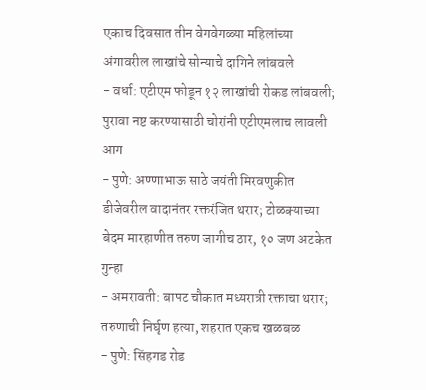एकाच दिवसात तीन वेगवेगळ्या महिलांच्या अंगावरील लाखांचे सोन्याचे दागिने लांबवले
- वर्धा: एटीएम फोडून १२ लाखांची रोकड लांबवली; पुरावा नष्ट करण्यासाठी चोरांनी एटीएमलाच लावली आग
- पुणे: अण्णाभाऊ साठे जयंती मिरवणुकीत डीजेवरील वादानंतर रक्तरंजित थरार; टोळक्याच्या बेदम मारहाणीत तरुण जागीच ठार, १० जण अटकेत
गुन्हा
- अमरावती: बापट चौकात मध्यरात्री रक्ताचा थरार; तरुणाची निर्घृण हत्या, शहरात एकच खळबळ
- पुणे: सिंहगड रोड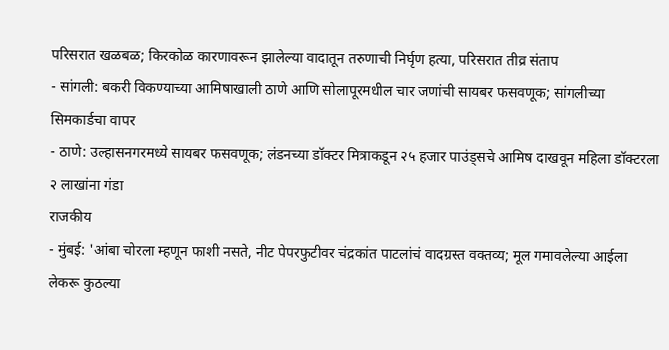परिसरात खळबळ; किरकोळ कारणावरून झालेल्या वादातून तरुणाची निर्घृण हत्या, परिसरात तीव्र संताप
- सांगली: बकरी विकण्याच्या आमिषाखाली ठाणे आणि सोलापूरमधील चार जणांची सायबर फसवणूक; सांगलीच्या सिमकार्डचा वापर
- ठाणे: उल्हासनगरमध्ये सायबर फसवणूक; लंडनच्या डॉक्टर मित्राकडून २५ हजार पाउंड्सचे आमिष दाखवून महिला डॉक्टरला २ लाखांना गंडा
राजकीय
- मुंबई: 'आंबा चोरला म्हणून फाशी नसते, नीट पेपरफुटीवर चंद्रकांत पाटलांचं वादग्रस्त वक्तव्य; मूल गमावलेल्या आईला लेकरू कुठल्या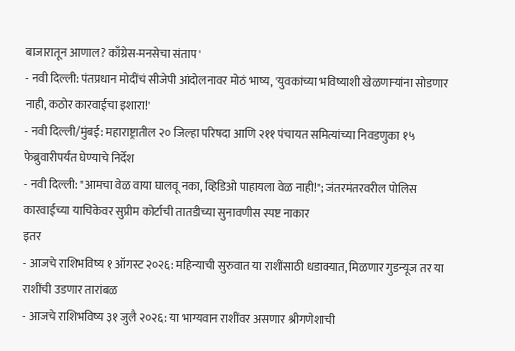बाजारातून आणाल? काँग्रेस-मनसेचा संताप'
- नवी दिल्ली: पंतप्रधान मोदींचं सीजेपी आंदोलनावर मोठं भाष्य, 'युवकांच्या भविष्याशी खेळणाऱ्यांना सोडणार नाही, कठोर कारवाईचा इशारा!'
- नवी दिल्ली/मुंबई: महाराष्ट्रातील २० जिल्हा परिषदा आणि २११ पंचायत समित्यांच्या निवडणुका १५ फेब्रुवारीपर्यंत घेण्याचे निर्देश
- नवी दिल्ली: "आमचा वेळ वाया घालवू नका, व्हिडिओ पाहायला वेळ नाही!"; जंतरमंतरवरील पोलिस कारवाईच्या याचिकेवर सुप्रीम कोर्टाची तातडीच्या सुनावणीस स्पष्ट नाकार
इतर
- आजचे राशिभविष्य १ ऑगस्ट २०२६: महिन्याची सुरुवात या राशींसाठी धडाक्यात, मिळणार गुडन्यूज तर या राशींची उडणार तारांबळ
- आजचे राशिभविष्य ३१ जुलै २०२६: या भाग्यवान राशींवर असणार श्रीगणेशाची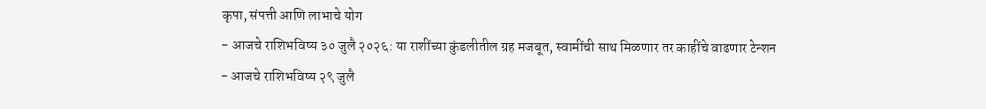कृपा, संपत्ती आणि लाभाचे योग
- आजचे राशिभविष्य ३० जुलै २०२६: या राशींच्या कुंडलीतील ग्रह मजबूत, स्वामींची साथ मिळणार तर काहींचे वाढणार टेन्शन
- आजचे राशिभविष्य २९ जुलै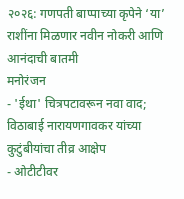२०२६: गणपती बाप्पाच्या कृपेने ‘या’ राशींना मिळणार नवीन नोकरी आणि आनंदाची बातमी
मनोरंजन
- 'ईथा' चित्रपटावरून नवा वाद; विठाबाई नारायणगावकर यांच्या कुटुंबीयांचा तीव्र आक्षेप
- ओटीटीवर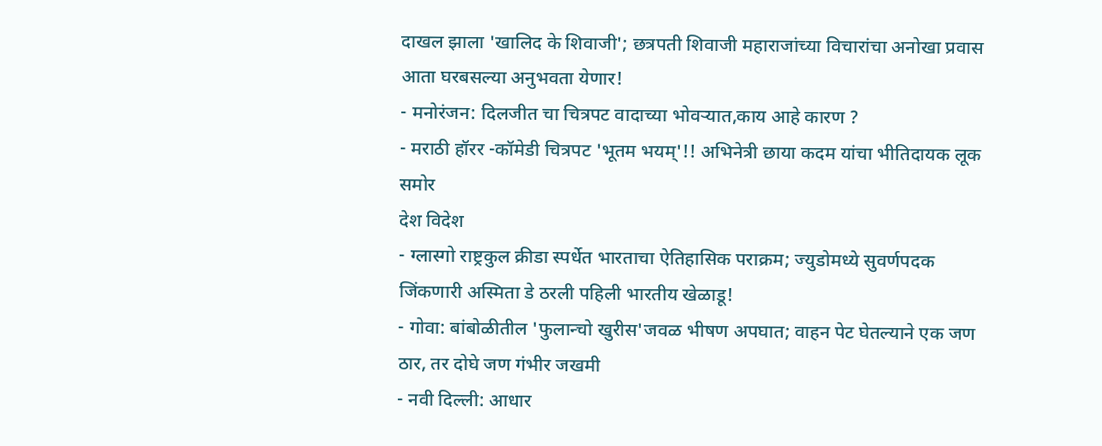दाखल झाला 'खालिद के शिवाजी'; छत्रपती शिवाजी महाराजांच्या विचारांचा अनोखा प्रवास आता घरबसल्या अनुभवता येणार!
- मनोरंजन: दिलजीत चा चित्रपट वादाच्या भोवऱ्यात,काय आहे कारण ?
- मराठी हॉरर -कॉमेडी चित्रपट 'भूतम भयम्'!! अभिनेत्री छाया कदम यांचा भीतिदायक लूक समोर
देश विदेश
- ग्लास्गो राष्ट्रकुल क्रीडा स्पर्धेत भारताचा ऐतिहासिक पराक्रम; ज्युडोमध्ये सुवर्णपदक जिंकणारी अस्मिता डे ठरली पहिली भारतीय खेळाडू!
- गोवा: बांबोळीतील 'फुलान्चो खुरीस'जवळ भीषण अपघात; वाहन पेट घेतल्याने एक जण ठार, तर दोघे जण गंभीर जखमी
- नवी दिल्ली: आधार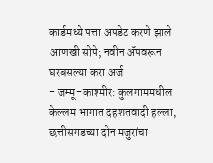कार्डमध्ये पत्ता अपडेट करणे झाले आणखी सोपे; नवीन ॲपवरून घरबसल्या करा अर्ज
- जम्मू-काश्मीर: कुलगाममधील केल्लम भागात दहशतवादी हल्ला, छत्तीसगडच्या दोन मजुरांचा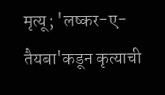मृत्यू; 'लष्कर-ए-तैयबा'कडून कृत्याची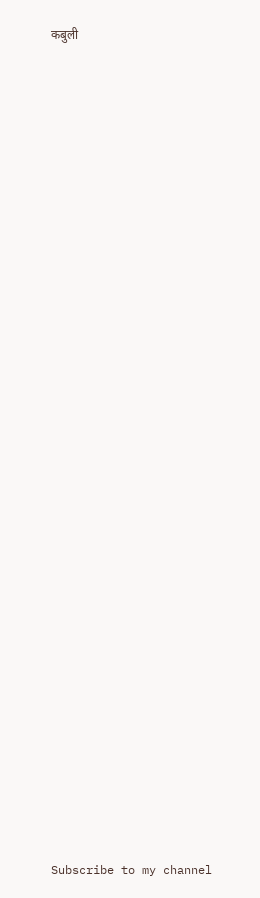कबुली




























Subscribe to my channel